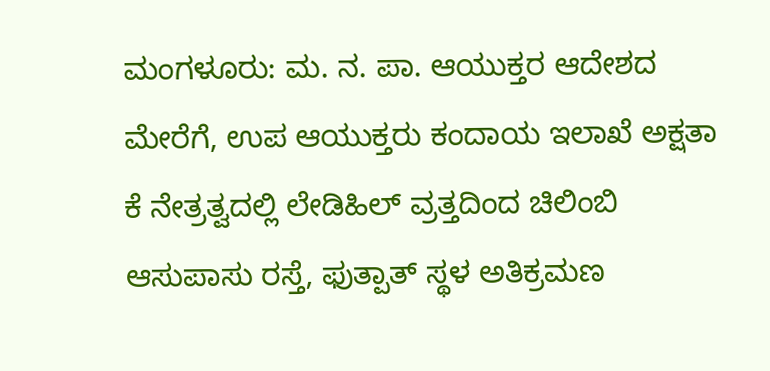ಮಂಗಳೂರು: ಮ. ನ. ಪಾ. ಆಯುಕ್ತರ ಆದೇಶದ ಮೇರೆಗೆ, ಉಪ ಆಯುಕ್ತರು ಕಂದಾಯ ಇಲಾಖೆ ಅಕ್ಷತಾ ಕೆ ನೇತ್ರತ್ವದಲ್ಲಿ ಲೇಡಿಹಿಲ್ ವ್ರತ್ತದಿಂದ ಚಿಲಿಂಬಿ ಆಸುಪಾಸು ರಸ್ತೆ, ಫುತ್ಪಾತ್ ಸ್ಥಳ ಅತಿಕ್ರಮಣ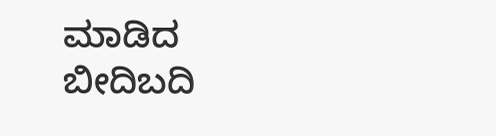ಮಾಡಿದ ಬೀದಿಬದಿ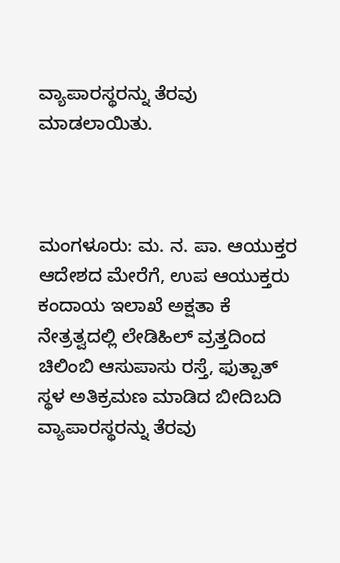ವ್ಯಾಪಾರಸ್ಥರನ್ನು ತೆರವು ಮಾಡಲಾಯಿತು.



ಮಂಗಳೂರು: ಮ. ನ. ಪಾ. ಆಯುಕ್ತರ ಆದೇಶದ ಮೇರೆಗೆ, ಉಪ ಆಯುಕ್ತರು ಕಂದಾಯ ಇಲಾಖೆ ಅಕ್ಷತಾ ಕೆ ನೇತ್ರತ್ವದಲ್ಲಿ ಲೇಡಿಹಿಲ್ ವ್ರತ್ತದಿಂದ ಚಿಲಿಂಬಿ ಆಸುಪಾಸು ರಸ್ತೆ, ಫುತ್ಪಾತ್ ಸ್ಥಳ ಅತಿಕ್ರಮಣ ಮಾಡಿದ ಬೀದಿಬದಿ ವ್ಯಾಪಾರಸ್ಥರನ್ನು ತೆರವು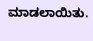ಮಾಡಲಾಯಿತು.